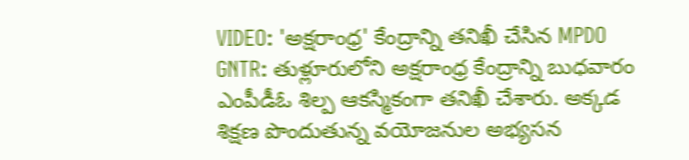VIDEO: 'అక్షరాంధ్ర' కేంద్రాన్ని తనిఖీ చేసిన MPDO
GNTR: తుళ్లూరులోని అక్షరాంధ్ర కేంద్రాన్ని బుధవారం ఎంపీడీఓ శిల్ప ఆకస్మికంగా తనిఖీ చేశారు. అక్కడ శిక్షణ పొందుతున్న వయోజనుల అభ్యసన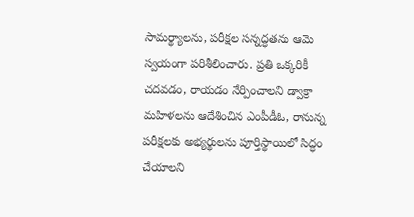సామర్థ్యాలను, పరీక్షల సన్నద్ధతను ఆమె స్వయంగా పరిశీలించారు. ప్రతి ఒక్కరికీ చదవడం, రాయడం నేర్పించాలని డ్వాక్రా మహిళలను ఆదేశించిన ఎంపీడీఓ, రానున్న పరీక్షలకు అభ్యర్థులను పూర్తిస్థాయిలో సిద్ధం చేయాలని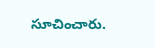సూచించారు.